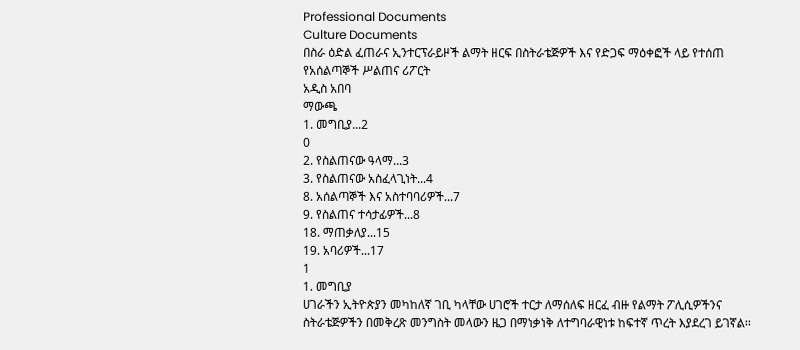Professional Documents
Culture Documents
በስራ ዕድል ፈጠራና ኢንተርፕራይዞች ልማት ዘርፍ በስትራቴጅዎች እና የድጋፍ ማዕቀፎች ላይ የተሰጠ
የአሰልጣኞች ሥልጠና ሪፖርት
አዲስ አበባ
ማውጫ
1. መግቢያ...2
0
2. የስልጠናው ዓላማ...3
3. የስልጠናው አስፈላጊነት...4
8. አሰልጣኞች እና አስተባባሪዎች...7
9. የስልጠና ተሳታፊዎች...8
18. ማጠቃለያ...15
19. አባሪዎች...17
1
1. መግቢያ
ሀገራችን ኢትዮጵያን መካከለኛ ገቢ ካላቸው ሀገሮች ተርታ ለማሰለፍ ዘርፈ ብዙ የልማት ፖሊሲዎችንና
ስትራቴጅዎችን በመቅረጽ መንግስት መላውን ዜጋ በማነቃነቅ ለተግባራዊነቱ ከፍተኛ ጥረት እያደረገ ይገኛል፡፡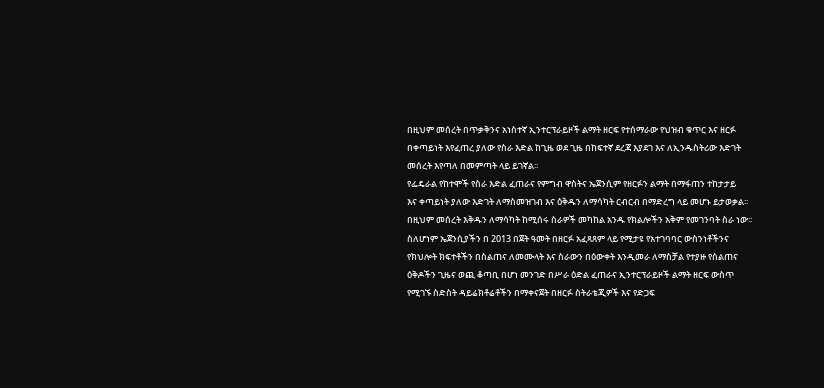በዚህም መሰረት በጥቃቅንና አነስተኛ ኢንተርፕራይዞች ልማት ዘርፍ የተሰማራው የህዝብ ቁጥር እና ዘርፉ
በቀጣይነት እየፈጠረ ያለው የስራ እድል ከጊዜ ወደ ጊዜ በከፍተኛ ደረጃ እያደገ እና ለኢንዱስትሪው እድገት
መሰረት እየጣለ በመምጣት ላይ ይገኛል፡፡
የፌዴራል የከተሞች የስራ እድል ፈጠራና የምግብ ዋስትና ኤጀንሲም የዘርፉን ልማት በማፋጠን ተከታታይ
እና ቀጣይነት ያለው እድገት ለማስመዝገብ እና ዕቅዱን ለማሳካት ርብርብ በማድረግ ላይ መሆኑ ይታወቃል፡፡
በዚህም መሰረት እቅዱን ለማሳካት ከሚሰሩ ስራዎች መካከል አንዱ የክልሎችን አቅም የመገንባት ስራ ነው፡፡
ስለሆነም ኤጀንሲያችን በ 2013 በጀት ዓመት በዘርፉ አፈጻጸም ላይ የሚታዩ የአተገባባር ውስንነቶችንና
የክህሎት ክፍተቶችን በስልጠና ለመሙላት እና ስራውን በዕውቀት እንዲመራ ለማስቻል የተያዙ የስልጠና
ዕቅዶችን ጊዜና ወጪ ቆጣቢ በሆነ መንገድ በሥራ ዕድል ፈጠራና ኢንተርፕራይዞች ልማት ዘርፍ ውስጥ
የሚገኙ ስድስት ዳይሬክቶሬቶችን በማቀናጀት በዘርፉ ስትራቴጂዎች እና የድጋፍ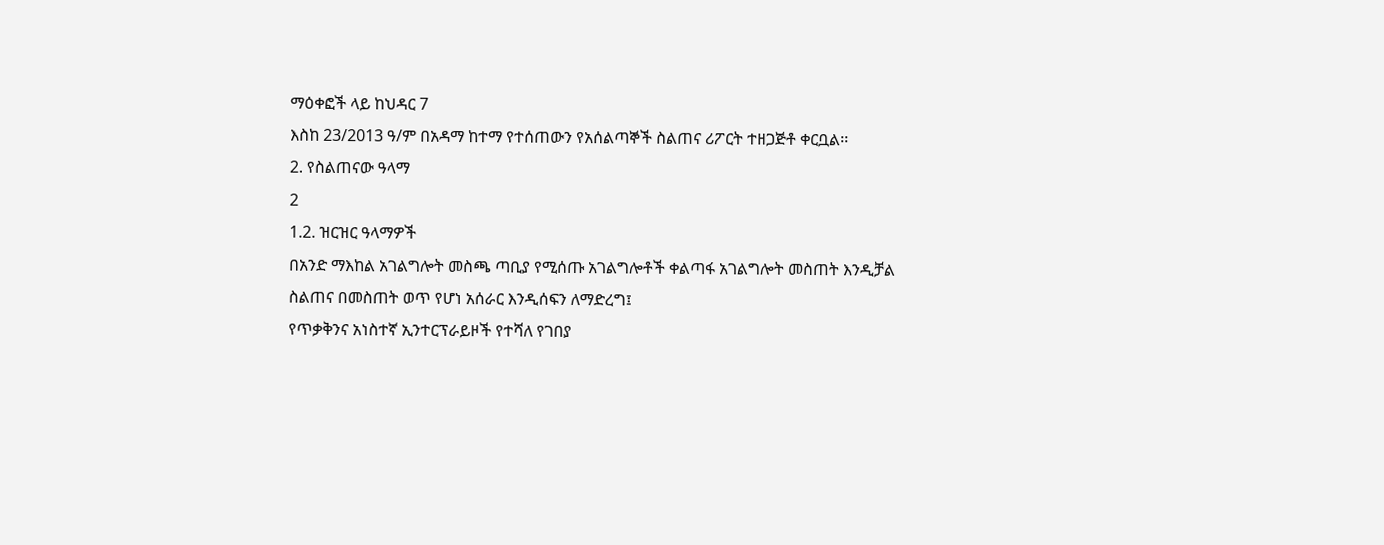ማዕቀፎች ላይ ከህዳር 7
እስከ 23/2013 ዓ/ም በአዳማ ከተማ የተሰጠውን የአሰልጣኞች ስልጠና ሪፖርት ተዘጋጅቶ ቀርቧል፡፡
2. የስልጠናው ዓላማ
2
1.2. ዝርዝር ዓላማዎች
በአንድ ማእከል አገልግሎት መስጫ ጣቢያ የሚሰጡ አገልግሎቶች ቀልጣፋ አገልግሎት መስጠት እንዲቻል
ስልጠና በመስጠት ወጥ የሆነ አሰራር እንዲሰፍን ለማድረግ፤
የጥቃቅንና አነስተኛ ኢንተርፕራይዞች የተሻለ የገበያ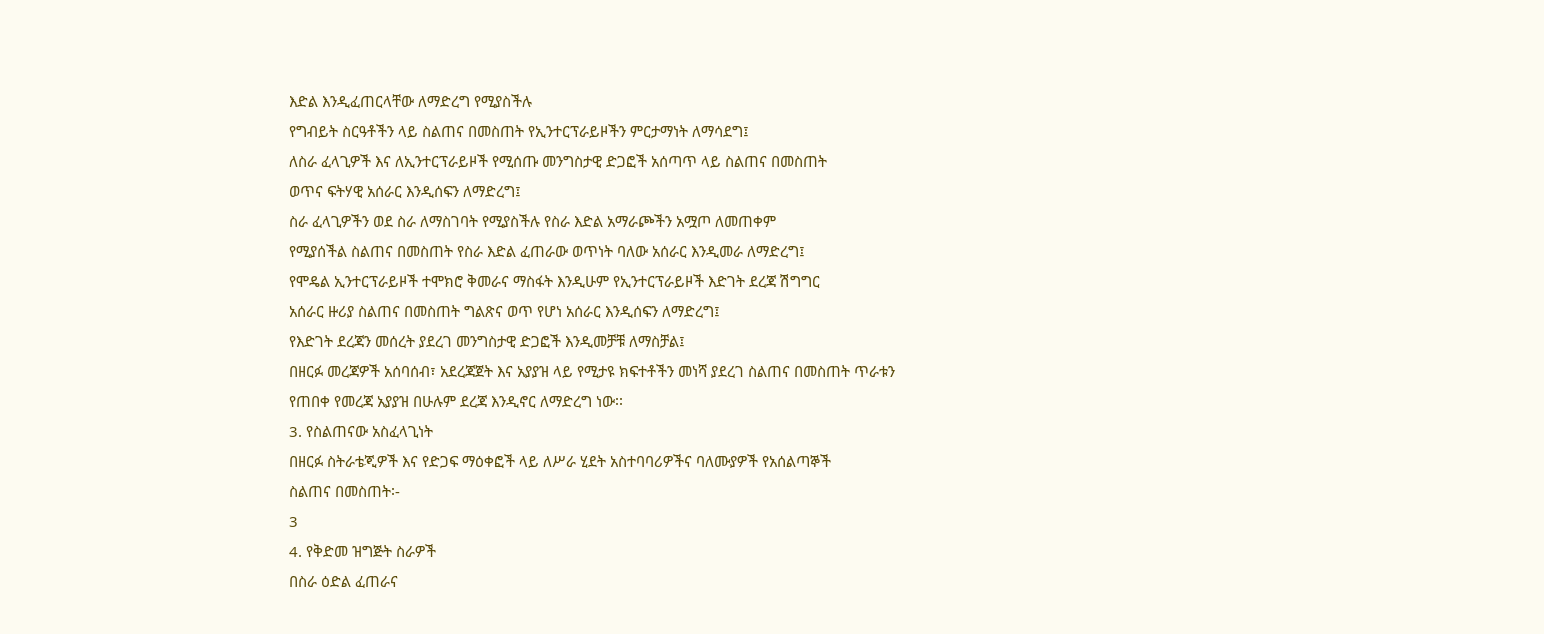እድል እንዲፈጠርላቸው ለማድረግ የሚያስችሉ
የግብይት ስርዓቶችን ላይ ስልጠና በመስጠት የኢንተርፕራይዞችን ምርታማነት ለማሳደግ፤
ለስራ ፈላጊዎች እና ለኢንተርፕራይዞች የሚሰጡ መንግስታዊ ድጋፎች አሰጣጥ ላይ ስልጠና በመስጠት
ወጥና ፍትሃዊ አሰራር እንዲሰፍን ለማድረግ፤
ስራ ፈላጊዎችን ወደ ስራ ለማስገባት የሚያስችሉ የስራ እድል አማራጮችን አሟጦ ለመጠቀም
የሚያሰችል ስልጠና በመስጠት የስራ እድል ፈጠራው ወጥነት ባለው አሰራር እንዲመራ ለማድረግ፤
የሞዴል ኢንተርፕራይዞች ተሞክሮ ቅመራና ማስፋት እንዲሁም የኢንተርፕራይዞች እድገት ደረጃ ሽግግር
አሰራር ዙሪያ ስልጠና በመስጠት ግልጽና ወጥ የሆነ አሰራር እንዲሰፍን ለማድረግ፤
የእድገት ደረጃን መሰረት ያደረገ መንግስታዊ ድጋፎች እንዲመቻቹ ለማስቻል፤
በዘርፉ መረጃዎች አሰባሰብ፣ አደረጃጀት እና አያያዝ ላይ የሚታዩ ክፍተቶችን መነሻ ያደረገ ስልጠና በመስጠት ጥራቱን
የጠበቀ የመረጃ አያያዝ በሁሉም ደረጃ እንዲኖር ለማድረግ ነው፡፡
3. የስልጠናው አስፈላጊነት
በዘርፉ ስትራቴጂዎች እና የድጋፍ ማዕቀፎች ላይ ለሥራ ሂደት አስተባባሪዎችና ባለሙያዎች የአሰልጣኞች
ስልጠና በመስጠት፡-
3
4. የቅድመ ዝግጅት ስራዎች
በስራ ዕድል ፈጠራና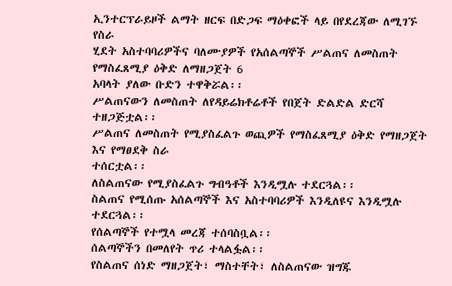ኢንተርፕራይዞች ልማት ዘርፍ በድጋፍ ማዕቀፎች ላይ በየደረጃው ለሚገኙ የስራ
ሂደት አስተባባሪዎችና ባለሙያዎች የአሰልጣኞች ሥልጠና ለመስጠት የማስፈጸሚያ ዕቅድ ለማዘጋጀት 6
አባላት ያለው ቡድን ተዋቅሯል፡፡
ሥልጠናውን ለመስጠት ለየዳይሬክቶሬቶች የበጀት ድልድል ድርሻ ተዘጋጅቷል፡፡
ሥልጠና ለመስጠት የሚያስፈልጉ ወጪዎች የማስፈጸሚያ ዕቅድ የማዘጋጀት እና የማፀደቅ ስራ
ተሰርቷል፡፡
ለስልጠናው የሚያስፈልጉ ግብዓቶች እንዲሟሉ ተደርጓል፡፡
ስልጠና የሚሰጡ አሰልጣኞች እና አስተባባሪዎች እንዲለዩና እንዲሟሉ ተደርጓል፡፡
የሰልጣኞች የተሟላ መረጃ ተሰባስቧል፡፡
ሰልጣኞችን በመለየት ጥሪ ተላልፏል፡፡
የስልጠና ሰነድ ማዘጋጀት፣ ማስተቸት፣ ለስልጠናው ዝግጁ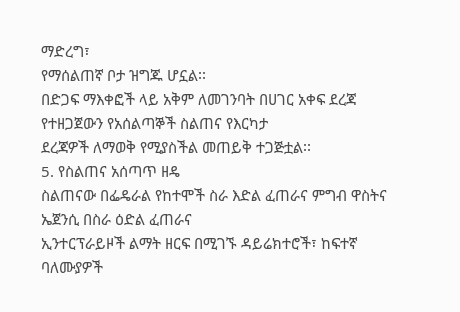ማድረግ፣
የማሰልጠኛ ቦታ ዝግጁ ሆኗል፡፡
በድጋፍ ማእቀፎች ላይ አቅም ለመገንባት በሀገር አቀፍ ደረጃ የተዘጋጀውን የአሰልጣኞች ስልጠና የእርካታ
ደረጃዎች ለማወቅ የሚያስችል መጠይቅ ተጋጅቷል፡፡
5. የስልጠና አሰጣጥ ዘዴ
ስልጠናው በፌዴራል የከተሞች ስራ እድል ፈጠራና ምግብ ዋስትና ኤጀንሲ በስራ ዕድል ፈጠራና
ኢንተርፕራይዞች ልማት ዘርፍ በሚገኙ ዳይሬክተሮች፣ ከፍተኛ ባለሙያዎች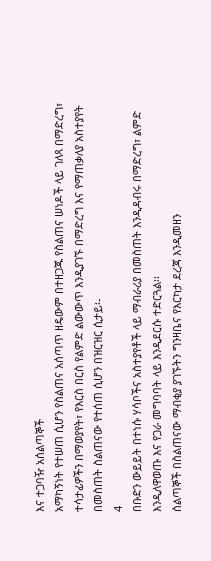እና ተጋባዥ አሰልጣኞች
አማካኝነት የተሠጠ ሲሆን የስልጠና አሰጣጥ ዘዴውም በተዘጋጁ የስልጠና ሠነዶች ላይ ገለጻ በማድረግ፣
ተሳታፊዎችን በማወያየት፣ የእርስ በርስ የልምድ ልውውጥ እንዲያገኙ በማድረግ እና የማጠቃለያ አስተያየት
በመስጠት ስልጠናው የተሰጠ ሲሆን በዝርዝር ሲታይ፡-
4
በቡድን ውይይት በተነሱ ሃሳቦችና አስተያየቶች ላይ ማብራሪያ በመስጠት እንዲዳብሩ በማድረግ፣ ልምድ
እንዲለዋወጡ እና የጋራ መግባባት ላይ እንዲደርሱ ተድርጓል፡፡
ሰልጣኞች በስልጠናው ማብቂያ ያገኙትን ግንዛቤና የእርካታ ደረጃ እንዲመዘን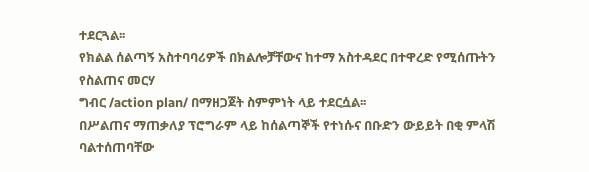ተደርጓል፡፡
የክልል ሰልጣኝ አስተባባሪዎች በክልሎቻቸውና ከተማ አስተዳደር በተዋረድ የሚሰጡትን የስልጠና መርሃ
ግብር /action plan/ በማዘጋጀት ስምምነት ላይ ተደርሷል፡፡
በሥልጠና ማጠቃለያ ፕሮግራም ላይ ከሰልጣኞች የተነሱና በቡድን ውይይት በቂ ምላሽ ባልተሰጠባቸው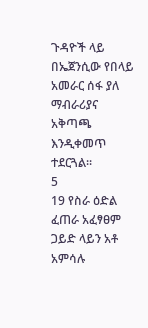ጉዳዮች ላይ በኤጀንሲው የበላይ አመራር ሰፋ ያለ ማብራሪያና አቅጣጫ እንዲቀመጥ ተደርጓል፡፡
5
19 የስራ ዕድል ፈጠራ አፈፃፀም ጋይድ ላይን አቶ አምሳሉ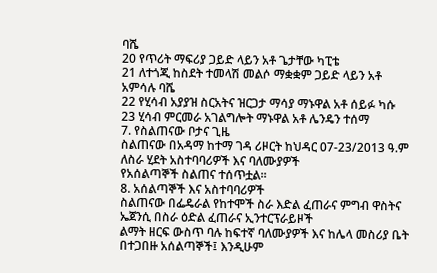ባሼ
20 የጥሪት ማፍሪያ ጋይድ ላይን አቶ ጌታቸው ካፒቴ
21 ለተጎጂ ከስደት ተመላሽ መልሶ ማቋቋም ጋይድ ላይን አቶ አምሳሉ ባሼ
22 የሂሳብ አያያዝ ስርአትና ዝርጋታ ማሳያ ማኑዋል አቶ ሰይፉ ካሱ
23 ሂሳብ ምርመራ አገልግሎት ማኑዋል አቶ ሌንዴን ተሰማ
7. የስልጠናው ቦታና ጊዜ
ስልጠናው በአዳማ ከተማ ገዳ ሪዞርት ከህዳር 07-23/2013 ዓ.ም ለስራ ሂደት አስተባባሪዎች እና ባለሙያዎች
የአሰልጣኞች ስልጠና ተሰጥቷል፡፡
8. አሰልጣኞች እና አስተባባሪዎች
ስልጠናው በፌዴራል የከተሞች ስራ እድል ፈጠራና ምግብ ዋስትና ኤጀንሲ በስራ ዕድል ፈጠራና ኢንተርፕራይዞች
ልማት ዘርፍ ውስጥ ባሉ ከፍተኛ ባለሙያዎች እና ከሌላ መስሪያ ቤት በተጋበዙ አሰልጣኞች፤ እንዲሁም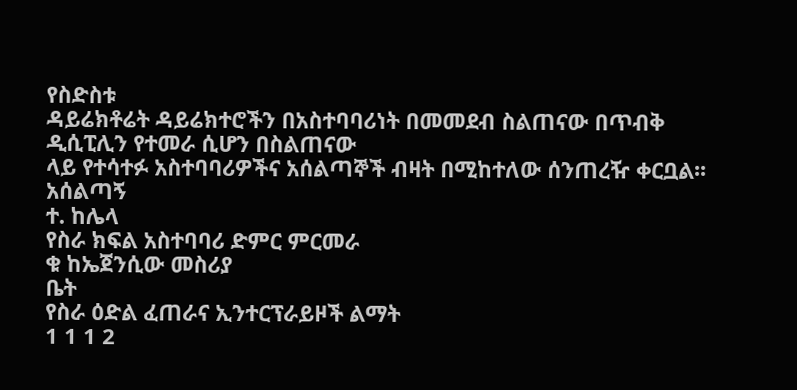የስድስቱ
ዳይሬክቶሬት ዳይሬክተሮችን በአስተባባሪነት በመመደብ ስልጠናው በጥብቅ ዲሲፒሊን የተመራ ሲሆን በስልጠናው
ላይ የተሳተፉ አስተባባሪዎችና አሰልጣኞች ብዛት በሚከተለው ሰንጠረዥ ቀርቧል፡፡
አሰልጣኝ
ተ. ከሌላ
የስራ ክፍል አስተባባሪ ድምር ምርመራ
ቁ ከኤጀንሲው መስሪያ
ቤት
የስራ ዕድል ፈጠራና ኢንተርፕራይዞች ልማት
1 1 1 2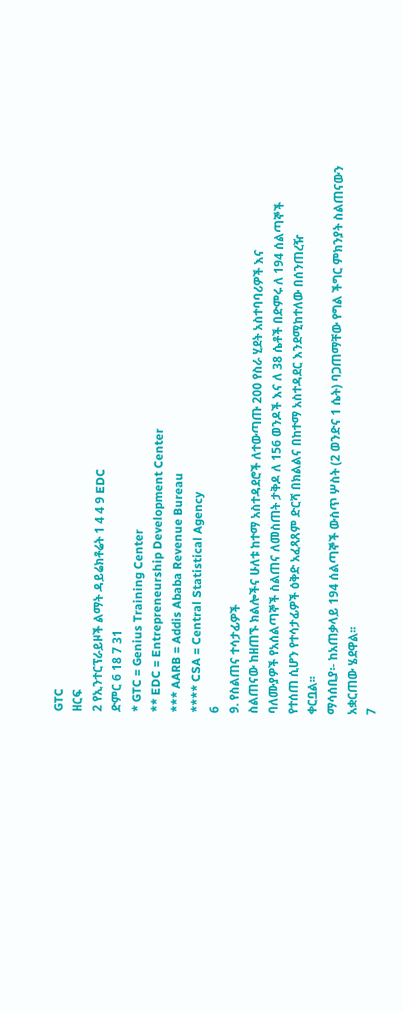GTC
ዘርፍ
2 የኢንተርፕራይዞች ልማት ዳይሬክቶሬት 1 4 4 9 EDC
ድምር 6 18 7 31
* GTC = Genius Training Center
** EDC = Entrepreneurship Development Center
*** AARB = Addis Ababa Revenue Bureau
**** CSA = Central Statistical Agency
6
9. የስልጠና ተሳታፊዎች
ስልጠናው ከዘጠኙ ክልሎችና ሁለቱ ከተማ አስተዳደሮች ለተውጣጡ 200 የስራ ሂደት አስተባባሪዎች እና
ባለሙያዎች የአሰልጣኞች ስልጠና ለመስጠት ታቅዶ ለ 156 ወንዶች እና ለ 38 ሴቶች በድምሩ ለ 194 ሰልጣኞች
የተሰጠ ሲሆን የተሳታፊዎች ዕቅድ አፈጻጸም ድርሻ በክልልና በከተማ አስተዳደር እንደሚከተለው በሰንጠረዥ
ቀርቧል፡፡
ማሳሰቢያ፡- ከአጠቃላይ 194 ሰልጣኞች ውስጥ ሦስት (2 ወንድና 1 ሴት) ባጋጠማቸው የግል ችግር ምክንያት ስልጠናውን
አቋርጠው ሄደዋል፡፡
7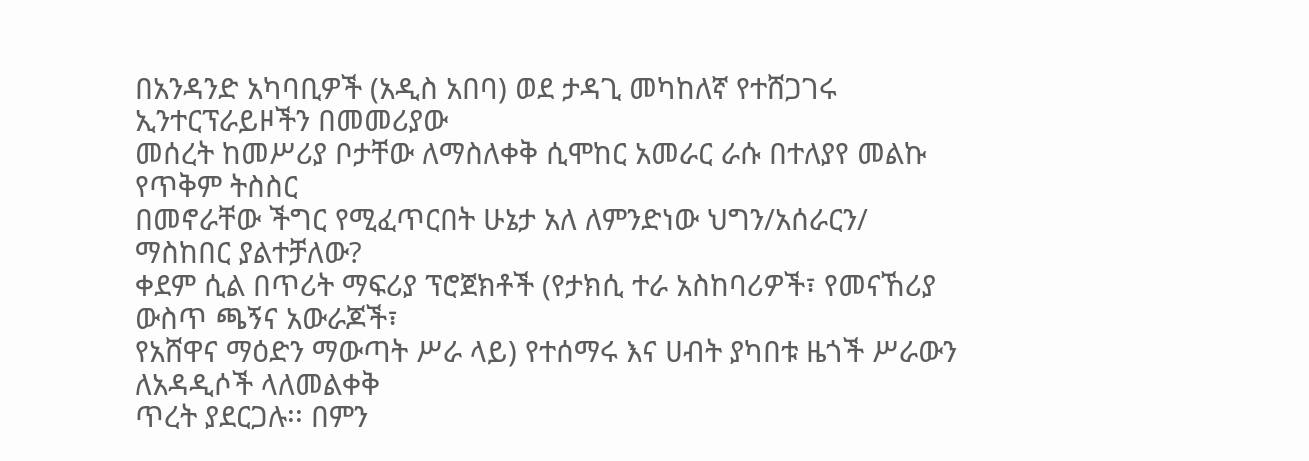በአንዳንድ አካባቢዎች (አዲስ አበባ) ወደ ታዳጊ መካከለኛ የተሸጋገሩ ኢንተርፕራይዞችን በመመሪያው
መሰረት ከመሥሪያ ቦታቸው ለማስለቀቅ ሲሞከር አመራር ራሱ በተለያየ መልኩ የጥቅም ትስስር
በመኖራቸው ችግር የሚፈጥርበት ሁኔታ አለ ለምንድነው ህግን/አሰራርን/ ማስከበር ያልተቻለው?
ቀደም ሲል በጥሪት ማፍሪያ ፕሮጀክቶች (የታክሲ ተራ አስከባሪዎች፣ የመናኸሪያ ውስጥ ጫኝና አውራጆች፣
የአሸዋና ማዕድን ማውጣት ሥራ ላይ) የተሰማሩ እና ሀብት ያካበቱ ዜጎች ሥራውን ለአዳዲሶች ላለመልቀቅ
ጥረት ያደርጋሉ፡፡ በምን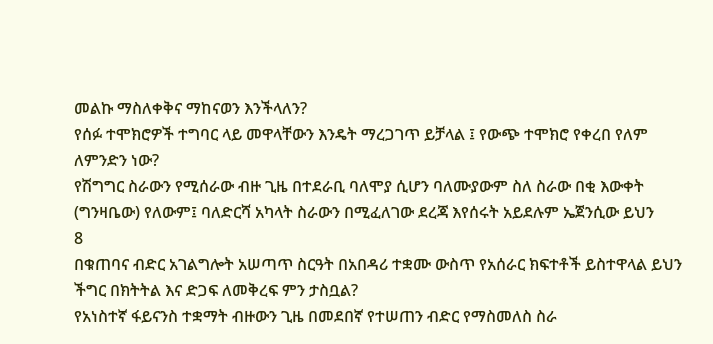መልኩ ማስለቀቅና ማከናወን እንችላለን?
የሰፉ ተሞክሮዎች ተግባር ላይ መዋላቸውን እንዴት ማረጋገጥ ይቻላል ፤ የውጭ ተሞክሮ የቀረበ የለም
ለምንድን ነው?
የሽግግር ስራውን የሚሰራው ብዙ ጊዜ በተደራቢ ባለሞያ ሲሆን ባለሙያውም ስለ ስራው በቂ እውቀት
(ግንዛቤው) የለውም፤ ባለድርሻ አካላት ስራውን በሚፈለገው ደረጃ እየሰሩት አይደሉም ኤጀንሲው ይህን
8
በቁጠባና ብድር አገልግሎት አሠጣጥ ስርዓት በአበዳሪ ተቋሙ ውስጥ የአሰራር ክፍተቶች ይስተዋላል ይህን
ችግር በክትትል እና ድጋፍ ለመቅረፍ ምን ታስቧል?
የአነስተኛ ፋይናንስ ተቋማት ብዙውን ጊዜ በመደበኛ የተሠጠን ብድር የማስመለስ ስራ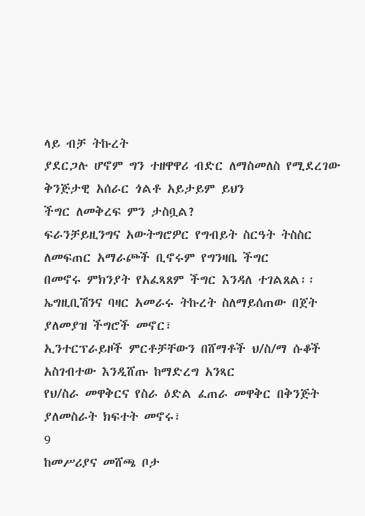ላይ ብቻ ትኩረት
ያደርጋሉ ሆኖም ግን ተዘዋዋሪ ብድር ለማስመለስ የሚደረገው ቅንጅታዊ አሰራር ጎልቶ አይታይም ይህን
ችግር ለመቅረፍ ምን ታስቧል?
ፍራንቻይዚንግና አውትግሮዎር የግብይት ስርዓት ትስስር ለመፍጠር አማራጮች ቢኖሩም የግንዛቤ ችግር
በመኖሩ ምክንያት የአፈጻጸም ችግር እንዳለ ተገልጸል፡፡
ኤግዚቢሽንና ባዛር አመራሩ ትኩረት ስለማይሰጠው በጀት ያለመያዝ ችግሮች መኖር፣
ኢንተርፕራይዞች ምርቶቻቸውን በሸማቶች ህ/ስ/ማ ሱቆች አስገብተው እንዲሸጡ ከማድረግ አንጻር
የህ/ስራ መዋቅርና የስራ ዕድል ፈጠራ መዋቅር በቅንጅት ያለመስራት ክፍተት መኖሩ፣
9
ከመሥሪያና መሸጫ ቦታ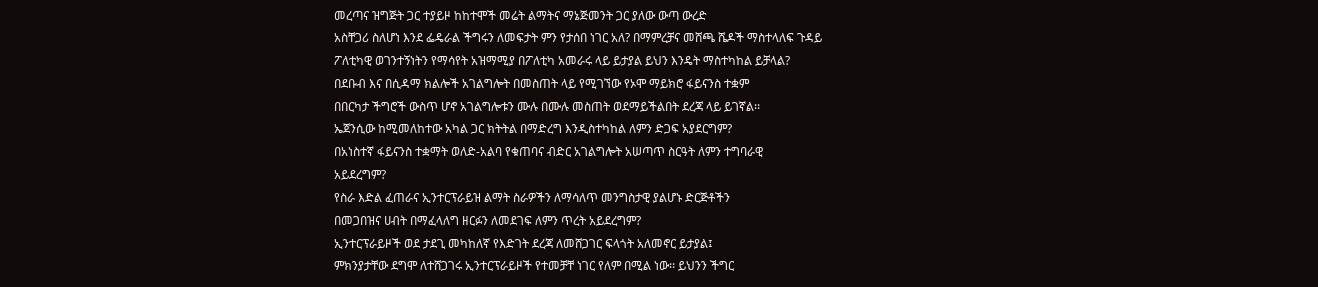መረጣና ዝግጅት ጋር ተያይዞ ከከተሞች መሬት ልማትና ማኔጅመንት ጋር ያለው ውጣ ውረድ
አስቸጋሪ ስለሆነ እንደ ፌዴራል ችግሩን ለመፍታት ምን የታሰበ ነገር አለ? በማምረቻና መሸጫ ሼዶች ማስተላለፍ ጉዳይ
ፖለቲካዊ ወገንተኝነትን የማሳየት አዝማሚያ በፖለቲካ አመራሩ ላይ ይታያል ይህን እንዴት ማስተካከል ይቻላል?
በደቡብ እና በሲዳማ ክልሎች አገልግሎት በመስጠት ላይ የሚገኘው የኦሞ ማይክሮ ፋይናንስ ተቋም
በበርካታ ችግሮች ውስጥ ሆኖ አገልግሎቱን ሙሉ በሙሉ መስጠት ወደማይችልበት ደረጃ ላይ ይገኛል፡፡
ኤጀንሲው ከሚመለከተው አካል ጋር ክትትል በማድረግ እንዲስተካከል ለምን ድጋፍ አያደርግም?
በአነስተኛ ፋይናንስ ተቋማት ወለድ-አልባ የቁጠባና ብድር አገልግሎት አሠጣጥ ስርዓት ለምን ተግባራዊ
አይደረግም?
የስራ እድል ፈጠራና ኢንተርፕራይዝ ልማት ስራዎችን ለማሳለጥ መንግስታዊ ያልሆኑ ድርጅቶችን
በመጋበዝና ሀብት በማፈላለግ ዘርፉን ለመደገፍ ለምን ጥረት አይደረግም?
ኢንተርፕራይዞች ወደ ታደጊ መካከለኛ የእድገት ደረጃ ለመሸጋገር ፍላጎት አለመኖር ይታያል፤
ምክንያታቸው ደግሞ ለተሸጋገሩ ኢንተርፕራይዞች የተመቻቸ ነገር የለም በሚል ነው፡፡ ይህንን ችግር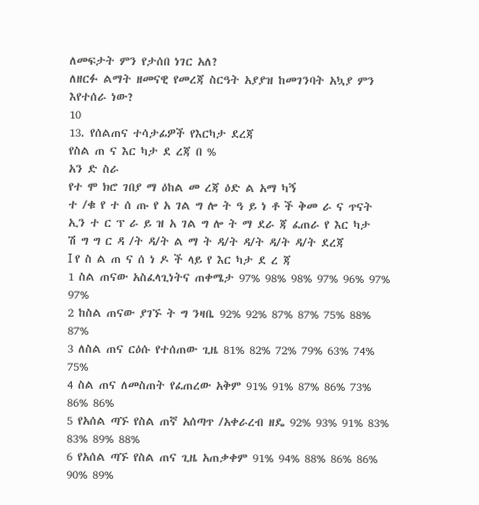ለመፍታት ምን የታሰበ ነገር አለ?
ለዘርፉ ልማት ዘመናዊ የመረጃ ስርዓት አያያዝ ከመገንባት አኳያ ምን እየተሰራ ነው?
10
13. የሰልጠና ተሳታፊዎች የእርካታ ደረጃ
የስል ጠ ና እር ካታ ደ ረጃ በ %
አን ድ ስራ
የተ ሞ ክሮ ገበያ ማ ዕከል መ ረጃ ዕድ ል አማ ካኝ
ተ /ቁ የ ተ ሰ ጡ የ አ ገል ግ ሎ ት ዓ ይ ነ ቶ ች ቅመ ራ ና ጥናት ኢን ተ ር ፕ ራ ይ ዝ አ ገል ግ ሎ ት ማ ደራ ጃ ፈጠራ የ እር ካታ
ሽ ግ ግ ር ዳ /ት ዳ/ት ል ማ ት ዳ/ት ዳ/ት ዳ/ት ዳ/ት ደረጃ
I የ ስ ል ጠ ና ሰ ነ ዶ ች ላይ የ እር ካታ ደ ረ ጃ
1 ስል ጠናው አስፈላጊነትና ጠቀሜታ 97% 98% 98% 97% 96% 97% 97%
2 ከስል ጠናው ያገኙ ት ግ ንዛቤ 92% 92% 87% 87% 75% 88% 87%
3 ለስል ጠና ርዕሱ የተሰጠው ጊዜ 81% 82% 72% 79% 63% 74% 75%
4 ስል ጠና ለመስጠት የፈጠረው አቅም 91% 91% 87% 86% 73% 86% 86%
5 የአሰል ጣኙ የስል ጠኛ አሰጣጥ /አቀራረብ ዘዴ 92% 93% 91% 83% 83% 89% 88%
6 የአሰል ጣኙ የስል ጠና ጊዜ አጠቃቀም 91% 94% 88% 86% 86% 90% 89%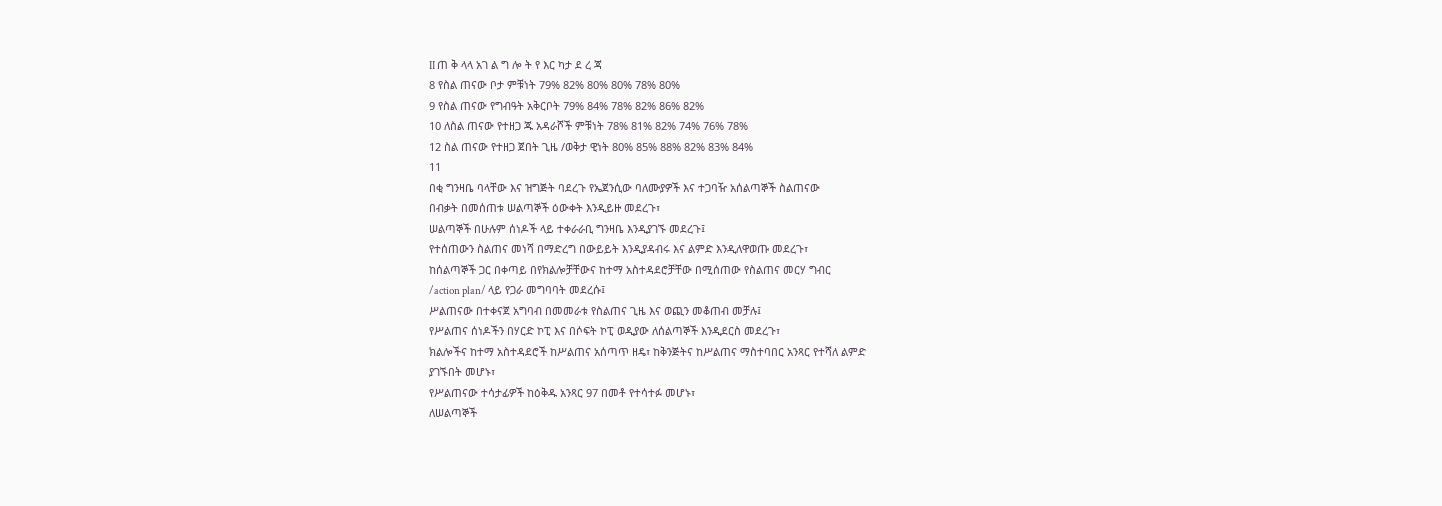II ጠ ቅ ላላ አገ ል ግ ሎ ት የ እር ካታ ደ ረ ጃ
8 የስል ጠናው ቦታ ምቹነት 79% 82% 80% 80% 78% 80%
9 የስል ጠናው የግብዓት አቅርቦት 79% 84% 78% 82% 86% 82%
10 ለስል ጠናው የተዘጋ ጁ አዳራሾች ምቹነት 78% 81% 82% 74% 76% 78%
12 ስል ጠናው የተዘጋ ጀበት ጊዜ /ወቅታ ዊነት 80% 85% 88% 82% 83% 84%
11
በቂ ግንዛቤ ባላቸው እና ዝግጅት ባደረጉ የኤጀንሲው ባለሙያዎች እና ተጋባዥ አሰልጣኞች ስልጠናው
በብቃት በመሰጠቱ ሠልጣኞች ዕውቀት እንዲይዙ መደረጉ፣
ሠልጣኞች በሁሉም ሰነዶች ላይ ተቀራራቢ ግንዛቤ እንዲያገኙ መደረጉ፤
የተሰጠውን ስልጠና መነሻ በማድረግ በውይይት እንዲያዳብሩ እና ልምድ እንዲለዋወጡ መደረጉ፣
ከሰልጣኞች ጋር በቀጣይ በየክልሎቻቸውና ከተማ አስተዳደሮቻቸው በሚሰጠው የስልጠና መርሃ ግብር
/action plan/ ላይ የጋራ መግባባት መደረሱ፤
ሥልጠናው በተቀናጀ አግባብ በመመራቱ የስልጠና ጊዜ እና ወጪን መቆጠብ መቻሉ፤
የሥልጠና ሰነዶችን በሃርድ ኮፒ እና በሶፍት ኮፒ ወዲያው ለሰልጣኞች እንዲደርስ መደረጉ፣
ክልሎችና ከተማ አስተዳደሮች ከሥልጠና አሰጣጥ ዘዴ፣ ከቅንጅትና ከሥልጠና ማስተባበር አንጻር የተሻለ ልምድ
ያገኙበት መሆኑ፣
የሥልጠናው ተሳታፊዎች ከዕቅዱ አንጻር 97 በመቶ የተሳተፉ መሆኑ፣
ለሠልጣኞች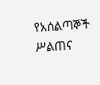የአሰልጣኞች ሥልጠና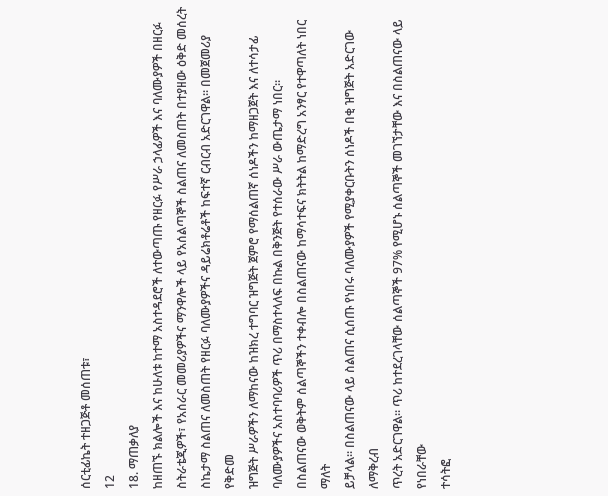ሰርቲፊኬት ተዘጋጅቶ መሰጠቱ፣
12
18. ማጠቃለያ
ከዘጠኙ ክልሎች እና ከሁለቱ ከተማ አስተዳደሮች ለተውጣጡ የዘርፉ የሥራ ኃላፊዎች እና ባለሙያዎች በዘርፉ
ስትራቴጂዎች፣ የአሰራር መመሪያዎችና ማንዋሎች ላይ የአሰልጣኞች ስልጠና ለመስጠት በተያዘው ዕቅድ መሰረት
ስኬታማ ስልጠና ለመስጠት የዘርፉ ባለሙያዎችና ዳይሬክቶሬቶች ከፍተኛ ርብርብ አድርገዋል፡፡ በመጀመሪያ የቅድመ
ዝግጅት ሥራዎችን ለማከናው ከዝክረ ተግባር ዝግጅት ጀምሮ የማሰልጠኛ ሰነዶችን ከማዘጋጀት እና ለተሳታፊ
ባለሙያዎችና አስተባባሪዎች ጥሪ በማስተላለፍ በኩል በቅንጅት የተሰራው ሥራ ውጤታማ ነበር፡፡
በስልጠናው ወቅትም ሰልጣኞችን ተቀብሎ በስልጠናው ከማሳተፍና ክትትል ከማድረግ አንፃር የተዋጣለት ነበር ማለት
ይቻላል፡፡ በስልጠናው ላይ ስልጠና ሲሰጡ የነበሩ ባለሙያዎች የሚያቀርቡትን ሰነዶች በቂ ዝግጅት አድርገው ለማቅረብ
ጥረት አድርገዋል፡፡ ጥሪ ከተደረገላቸው ሰልጣኞች 97% የሚሆኑ ሰልጣኞች መገኘታቸው እና በስልጠናው ላይ የነበራቸው
ተሳትፎ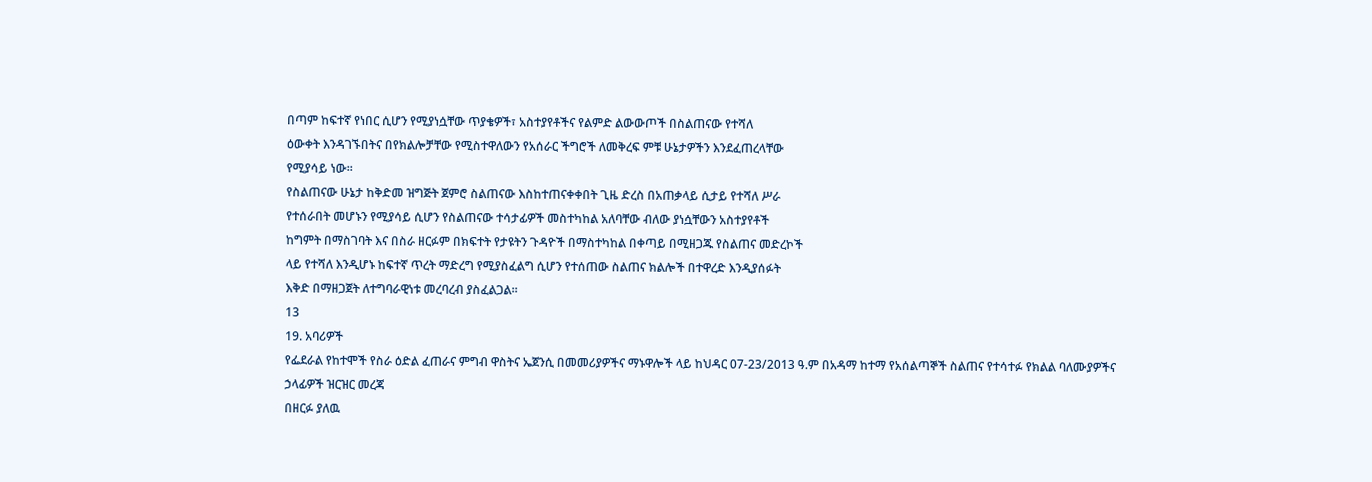በጣም ከፍተኛ የነበር ሲሆን የሚያነሷቸው ጥያቄዎች፣ አስተያየቶችና የልምድ ልውውጦች በስልጠናው የተሻለ
ዕውቀት እንዳገኙበትና በየክልሎቻቸው የሚስተዋለውን የአሰራር ችግሮች ለመቅረፍ ምቹ ሁኔታዎችን እንደፈጠረላቸው
የሚያሳይ ነው፡፡
የስልጠናው ሁኔታ ከቅድመ ዝግጅት ጀምሮ ስልጠናው እስከተጠናቀቀበት ጊዜ ድረስ በአጠቃላይ ሲታይ የተሻለ ሥራ
የተሰራበት መሆኑን የሚያሳይ ሲሆን የስልጠናው ተሳታፊዎች መስተካከል አለባቸው ብለው ያነሷቸውን አስተያየቶች
ከግምት በማስገባት እና በስራ ዘርፉም በክፍተት የታዩትን ጉዳዮች በማስተካከል በቀጣይ በሚዘጋጁ የስልጠና መድረኮች
ላይ የተሻለ እንዲሆኑ ከፍተኛ ጥረት ማድረግ የሚያስፈልግ ሲሆን የተሰጠው ስልጠና ክልሎች በተዋረድ እንዲያሰፉት
እቅድ በማዘጋጀት ለተግባራዊነቱ መረባረብ ያስፈልጋል፡፡
13
19. አባሪዎች
የፌደራል የከተሞች የስራ ዕድል ፈጠራና ምግብ ዋስትና ኤጀንሲ በመመሪያዎችና ማኑዋሎች ላይ ከህዳር 07-23/2013 ዓ.ም በአዳማ ከተማ የአሰልጣኞች ስልጠና የተሳተፉ የክልል ባለሙያዎችና
ኃላፊዎች ዝርዝር መረጃ
በዘርፉ ያለዉ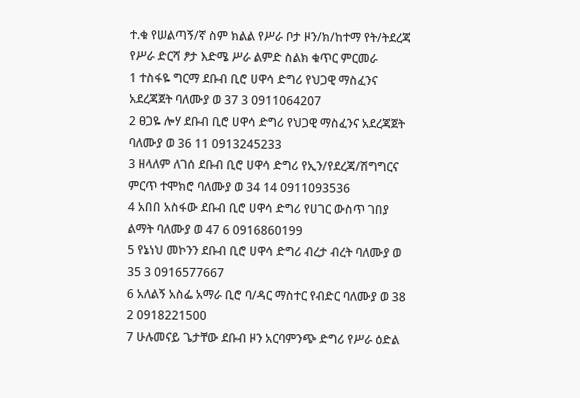ተ.ቁ የሠልጣኝ/ኛ ስም ክልል የሥራ ቦታ ዞን/ክ/ከተማ የት/ትደረጃ የሥራ ድርሻ ፆታ እድሜ ሥራ ልምድ ስልክ ቁጥር ምርመራ
1 ተስፋዬ ግርማ ደቡብ ቢሮ ሀዋሳ ድግሪ የህጋዊ ማስፈንና አደረጃጀት ባለሙያ ወ 37 3 0911064207
2 ፀጋዬ ሎሃ ደቡብ ቢሮ ሀዋሳ ድግሪ የህጋዊ ማስፈንና አደረጃጀት ባለሙያ ወ 36 11 0913245233
3 ዘላለም ለገሰ ደቡብ ቢሮ ሀዋሳ ድግሪ የኢን/የደረጃ/ሽግግርና ምርጥ ተሞክሮ ባለሙያ ወ 34 14 0911093536
4 አበበ አስፋው ደቡብ ቢሮ ሀዋሳ ድግሪ የሀገር ውስጥ ገበያ ልማት ባለሙያ ወ 47 6 0916860199
5 የኔነህ መኮንን ደቡብ ቢሮ ሀዋሳ ድግሪ ብረታ ብረት ባለሙያ ወ 35 3 0916577667
6 አለልኝ አስፌ አማራ ቢሮ ባ/ዳር ማስተር የብድር ባለሙያ ወ 38 2 0918221500
7 ሁሉመናይ ጌታቸው ደቡብ ዞን አርባምንጭ ድግሪ የሥራ ዕድል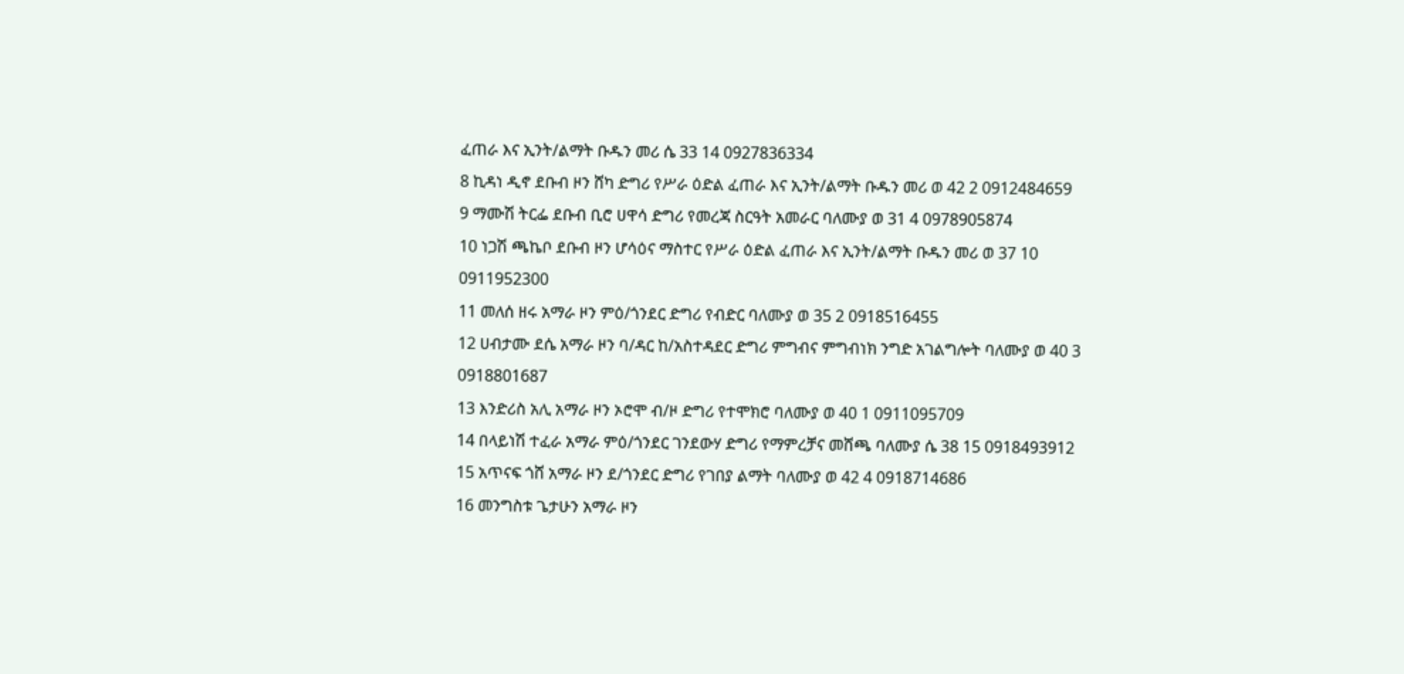ፈጠራ እና ኢንት/ልማት ቡዱን መሪ ሴ 33 14 0927836334
8 ኪዳነ ዲኖ ደቡብ ዞን ሸካ ድግሪ የሥራ ዕድል ፈጠራ እና ኢንት/ልማት ቡዱን መሪ ወ 42 2 0912484659
9 ማሙሽ ትርፌ ደቡብ ቢሮ ሀዋሳ ድግሪ የመረጃ ስርዓት አመራር ባለሙያ ወ 31 4 0978905874
10 ነጋሽ ጫኬቦ ደቡብ ዞን ሆሳዕና ማስተር የሥራ ዕድል ፈጠራ እና ኢንት/ልማት ቡዱን መሪ ወ 37 10 0911952300
11 መለሰ ዘሩ አማራ ዞን ምዕ/ጎንደር ድግሪ የብድር ባለሙያ ወ 35 2 0918516455
12 ሀብታሙ ደሴ አማራ ዞን ባ/ዳር ከ/አስተዳደር ድግሪ ምግብና ምግብነክ ንግድ አገልግሎት ባለሙያ ወ 40 3 0918801687
13 እንድሪስ አሊ አማራ ዞን ኦሮሞ ብ/ዞ ድግሪ የተሞክሮ ባለሙያ ወ 40 1 0911095709
14 በላይነሽ ተፈራ አማራ ምዕ/ጎንደር ገንደውሃ ድግሪ የማምረቻና መሸጫ ባለሙያ ሴ 38 15 0918493912
15 አጥናፍ ጎሸ አማራ ዞን ደ/ጎንደር ድግሪ የገበያ ልማት ባለሙያ ወ 42 4 0918714686
16 መንግስቱ ጌታሁን አማራ ዞን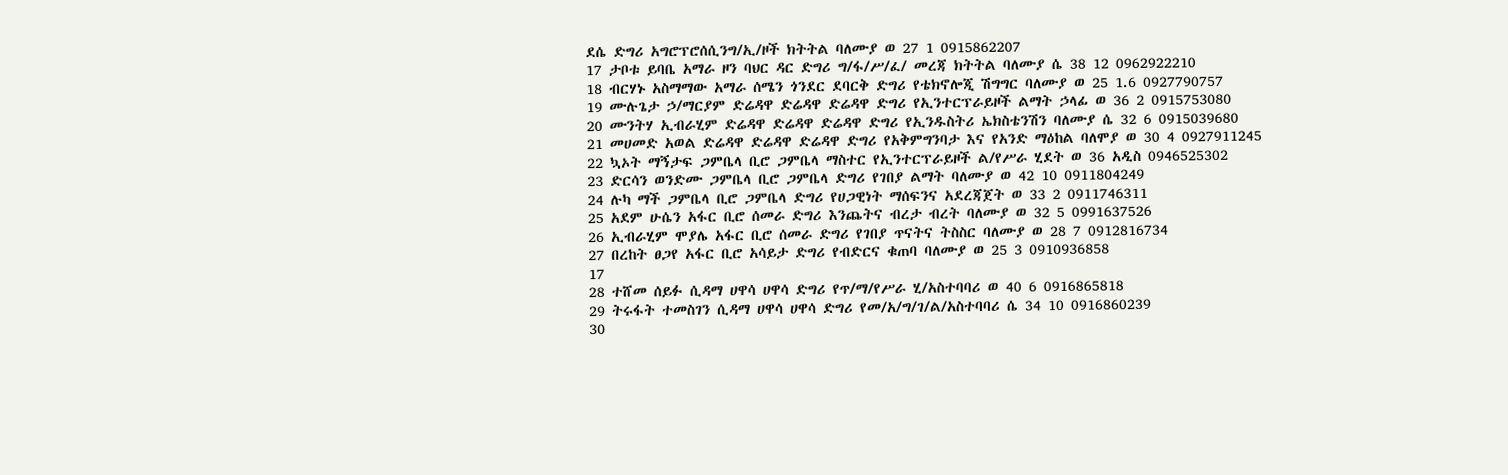ደሴ ድግሪ አግሮፕሮሰሲንግ/ኢ/ዞች ክትትል ባለሙያ ወ 27 1 0915862207
17 ታቦቱ ይባቤ አማራ ዞን ባህር ዳር ድግሪ ግ/ፋ/ሥ/ፈ/ መረጃ ክትትል ባለሙያ ሴ 38 12 0962922210
18 ብርሃኑ አስማማው አማራ ሰሜን ጎንደር ደባርቅ ድግሪ የቴክኖሎጂ ሽግግር ባለሙያ ወ 25 1.6 0927790757
19 ሙሉጌታ ኃ/ማርያም ድሬዳዋ ድሬዳዋ ድሬዳዋ ድግሪ የኢንተርፕራይዞች ልማት ኃላፊ ወ 36 2 0915753080
20 ሙንትሃ ኢብራሂም ድሬዳዋ ድሬዳዋ ድሬዳዋ ድግሪ የኢንዱስትሪ ኤክስቴንሽን ባለሙያ ሴ 32 6 0915039680
21 መሀመድ አወል ድሬዳዋ ድሬዳዋ ድሬዳዋ ድግሪ የአቅምግንባታ እና የአንድ ማዕከል ባለሞያ ወ 30 4 0927911245
22 ኳኦት ማኝታፍ ጋምቤላ ቢሮ ጋምቤላ ማስተር የኢንተርፕራይዞች ል/የሥራ ሂደት ወ 36 አዲስ 0946525302
23 ድርሳን ወንድሙ ጋምቤላ ቢሮ ጋምቤላ ድግሪ የገበያ ልማት ባለሙያ ወ 42 10 0911804249
24 ሉካ ማች ጋምቤላ ቢሮ ጋምቤላ ድግሪ የሀጋዊነት ማሰፍንና አደረጃጀት ወ 33 2 0911746311
25 አደም ሁሴን አፋር ቢሮ ሰመራ ድግሪ እንጨትና ብረታ ብረት ባለሙያ ወ 32 5 0991637526
26 ኢብራሂም ሞያሌ አፋር ቢሮ ሰመራ ድግሪ የገበያ ጥናትና ትስስር ባለሙያ ወ 28 7 0912816734
27 በረከት ፀጋየ አፋር ቢሮ አሳይታ ድግሪ የብድርና ቁጠባ ባለሙያ ወ 25 3 0910936858
17
28 ተሸመ ሰይፉ ሲዳማ ሀዋሳ ሀዋሳ ድግሪ የጥ/ማ/የሥራ ሂ/አስተባባሪ ወ 40 6 0916865818
29 ትሩፋት ተመስገን ሲዳማ ሀዋሳ ሀዋሳ ድግሪ የመ/አ/ግ/ገ/ል/አስተባባሪ ሴ 34 10 0916860239
30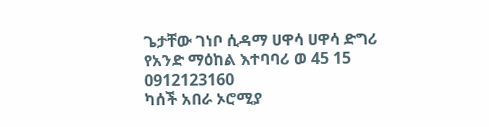ጌታቸው ገነቦ ሲዳማ ሀዋሳ ሀዋሳ ድግሪ የአንድ ማዕከል እተባባሪ ወ 45 15 0912123160
ካሰች አበራ ኦሮሚያ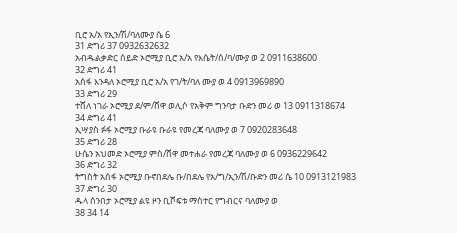ቢሮ አ/አ የኢን/ሽ/ባለሙያ ሴ 6
31 ድግሪ 37 0932632632
አብዱልቃድር ሰይድ ኦሮሚያ ቢሮ አ/አ የእሴት/ሰ/ባ/ሙያ ወ 2 0911638600
32 ድግሪ 41
አሰፋ እንዳለ ኦሮሚያ ቢሮ አ/አ የገ/ት/ባለ ሙያ ወ 4 0913969890
33 ድግሪ 29
ተሸለ ነገራ ኦሮሚያ ደ/ም/ሸዋ ወሊሶ የአቅም ግንባታ ቡድን መሪ ወ 13 0911318674
34 ድግሪ 41
ኢሣያስ ፉፋ ኦሮሚያ ቡራዩ ቡራዩ የመረጃ ባለሙያ ወ 7 0920283648
35 ድግሪ 28
ሁሴን አህመድ ኦሮሚያ ምስ/ሸዋ መተሐራ የመረጃ ባለሙያ ወ 6 0936229642
36 ድግሪ 32
ትግስት አሰፋ ኦሮሚያ ቡኖበደሌ ቡ/በደሌ የአ/ግ/ኢን/ሽ/ቡድን መሪ ሴ 10 0913121983
37 ድግሪ 30
ዱላ ሰንበታ ኦሮሚያ ልዩ ዞን ቢሾፍቱ ማስተር የግብርና ባለሙያ ወ
38 34 14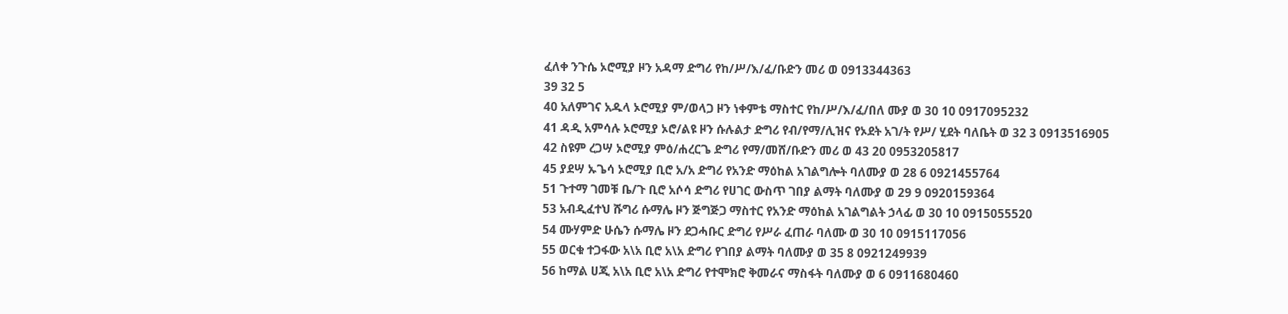ፈለቀ ንጉሴ ኦሮሚያ ዞን አዳማ ድግሪ የከ/ሥ/እ/ፈ/ቡድን መሪ ወ 0913344363
39 32 5
40 አለምገና አዱላ ኦሮሚያ ም/ወላጋ ዞን ነቀምቴ ማስተር የከ/ሥ/እ/ፈ/በለ ሙያ ወ 30 10 0917095232
41 ዳዲ አምሳሉ ኦሮሚያ ኦሮ/ልዩ ዞን ሱሉልታ ድግሪ የብ/የማ/ሊዝና የኦደት አገ/ት የሥ/ ሂደት ባለቤት ወ 32 3 0913516905
42 ስዩም ረጋሣ ኦሮሚያ ምዕ/ሐረርጌ ድግሪ የማ/መሸ/ቡድን መሪ ወ 43 20 0953205817
45 ያደሣ ኡጌሳ ኦሮሚያ ቢሮ አ/አ ድግሪ የአንድ ማዕከል አገልግሎት ባለሙያ ወ 28 6 0921455764
51 ጉተማ ገመቹ ቤ/ጉ ቢሮ አሶሳ ድግሪ የሀገር ውስጥ ገበያ ልማት ባለሙያ ወ 29 9 0920159364
53 አብዲፈተህ ሹግሪ ሱማሌ ዞን ጅግጅጋ ማስተር የአንድ ማዕከል አገልግልት ኃላፊ ወ 30 10 0915055520
54 ሙሃምድ ሁሴን ሱማሌ ዞን ደጋሓቡር ድግሪ የሥራ ፈጠራ ባለሙ ወ 30 10 0915117056
55 ወርቁ ተጋፋው አ\አ ቢሮ አ\አ ድግሪ የገበያ ልማት ባለሙያ ወ 35 8 0921249939
56 ከማል ሀጂ አ\አ ቢሮ አ\አ ድግሪ የተሞክሮ ቅመራና ማስፋት ባለሙያ ወ 6 0911680460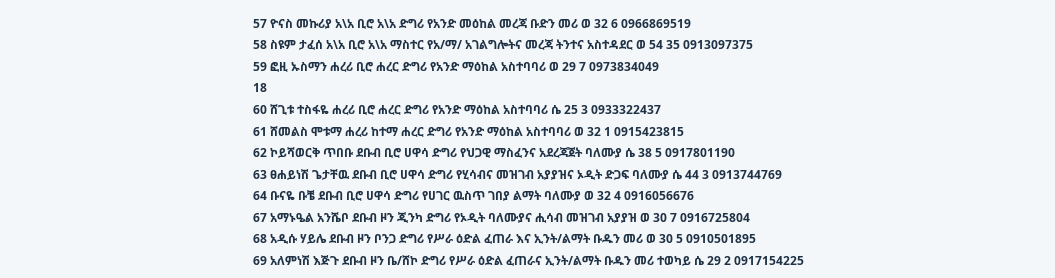57 ዮናስ መኩሪያ አ\አ ቢሮ አ\አ ድግሪ የአንድ መዕከል መረጃ ቡድን መሪ ወ 32 6 0966869519
58 ስዩም ታፈሰ አ\አ ቢሮ አ\አ ማስተር የአ/ማ/ አገልግሎትና መረጃ ትንተና አስተዳደር ወ 54 35 0913097375
59 ፎዚ ኡስማን ሐረሪ ቢሮ ሐረር ድግሪ የአንድ ማዕከል አስተባባሪ ወ 29 7 0973834049
18
60 ሸጊቱ ተስፋዬ ሐረሪ ቢሮ ሐረር ድግሪ የአንድ ማዕከል አስተባባሪ ሴ 25 3 0933322437
61 ሸመልስ ሞቱማ ሐረሪ ከተማ ሐረር ድግሪ የአንድ ማዕከል አስተባባሪ ወ 32 1 0915423815
62 ኮይሻወርቅ ጥበቡ ደቡብ ቢሮ ሀዋሳ ድግሪ የህጋዊ ማስፈንና አደረጃጀት ባለሙያ ሴ 38 5 0917801190
63 ፀሐይነሽ ጌታቸዉ ደቡብ ቢሮ ሀዋሳ ድግሪ የሂሳብና መዝገብ አያያዝና ኦዲት ድጋፍ ባለሙያ ሴ 44 3 0913744769
64 ቡናዬ ቡቼ ደቡብ ቢሮ ሀዋሳ ድግሪ የሀገር ዉስጥ ገበያ ልማት ባለሙያ ወ 32 4 0916056676
67 አማኑዔል አንሼቦ ደቡብ ዞን ጂንካ ድግሪ የኦዲት ባለሙያና ሒሳብ መዝገብ አያያዝ ወ 30 7 0916725804
68 አዲሱ ሃይሌ ደቡብ ዞን ቦንጋ ድግሪ የሥራ ዕድል ፈጠራ እና ኢንት/ልማት ቡዱን መሪ ወ 30 5 0910501895
69 አለምነሽ እጅጉ ደቡብ ዞን ቤ/ሸኮ ድግሪ የሥራ ዕድል ፈጠራና ኢንት/ልማት ቡዱን መሪ ተወካይ ሴ 29 2 0917154225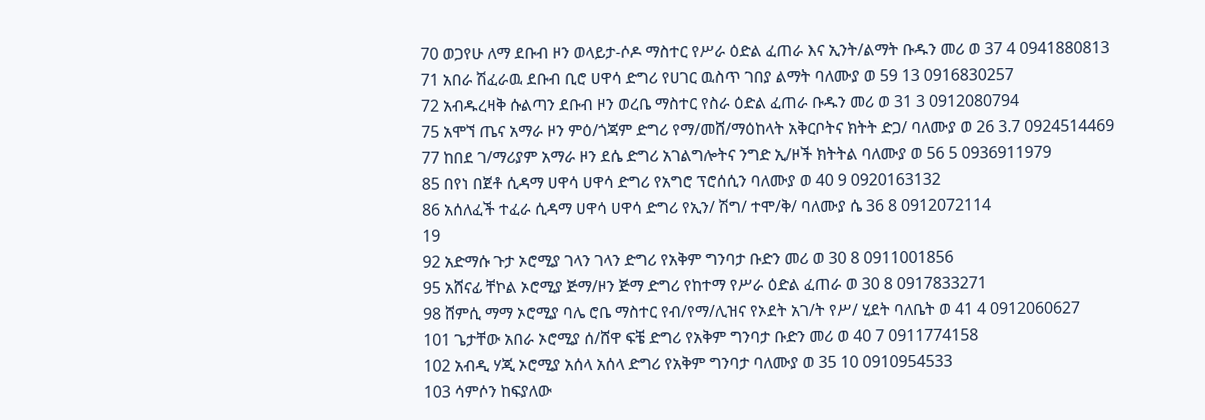70 ወጋየሁ ለማ ደቡብ ዞን ወላይታ-ሶዶ ማስተር የሥራ ዕድል ፈጠራ እና ኢንት/ልማት ቡዱን መሪ ወ 37 4 0941880813
71 አበራ ሽፈራዉ ደቡብ ቢሮ ሀዋሳ ድግሪ የሀገር ዉስጥ ገበያ ልማት ባለሙያ ወ 59 13 0916830257
72 አብዱረዛቅ ሱልጣን ደቡብ ዞን ወረቤ ማስተር የስራ ዕድል ፈጠራ ቡዱን መሪ ወ 31 3 0912080794
75 አሞኘ ጤና አማራ ዞን ምዕ/ጎጃም ድግሪ የማ/መሸ/ማዕከላት አቅርቦትና ክትት ድጋ/ ባለሙያ ወ 26 3.7 0924514469
77 ከበደ ገ/ማሪያም አማራ ዞን ደሴ ድግሪ አገልግሎትና ንግድ ኢ/ዞች ክትትል ባለሙያ ወ 56 5 0936911979
85 በየነ በጀቶ ሲዳማ ሀዋሳ ሀዋሳ ድግሪ የአግሮ ፕሮሰሲን ባለሙያ ወ 40 9 0920163132
86 አሰለፈች ተፈራ ሲዳማ ሀዋሳ ሀዋሳ ድግሪ የኢን/ ሽግ/ ተሞ/ቅ/ ባለሙያ ሴ 36 8 0912072114
19
92 አድማሱ ጉታ ኦሮሚያ ገላን ገላን ድግሪ የአቅም ግንባታ ቡድን መሪ ወ 30 8 0911001856
95 አሸናፊ ቸኮል ኦሮሚያ ጅማ/ዞን ጅማ ድግሪ የከተማ የሥራ ዕድል ፈጠራ ወ 30 8 0917833271
98 ሸምሲ ማማ ኦሮሚያ ባሌ ሮቤ ማስተር የብ/የማ/ሊዝና የኦደት አገ/ት የሥ/ ሂደት ባለቤት ወ 41 4 0912060627
101 ጌታቸው አበራ ኦሮሚያ ሰ/ሸዋ ፍቼ ድግሪ የአቅም ግንባታ ቡድን መሪ ወ 40 7 0911774158
102 አብዲ ሃጂ ኦሮሚያ አሰላ አሰላ ድግሪ የአቅም ግንባታ ባለሙያ ወ 35 10 0910954533
103 ሳምሶን ከፍያለው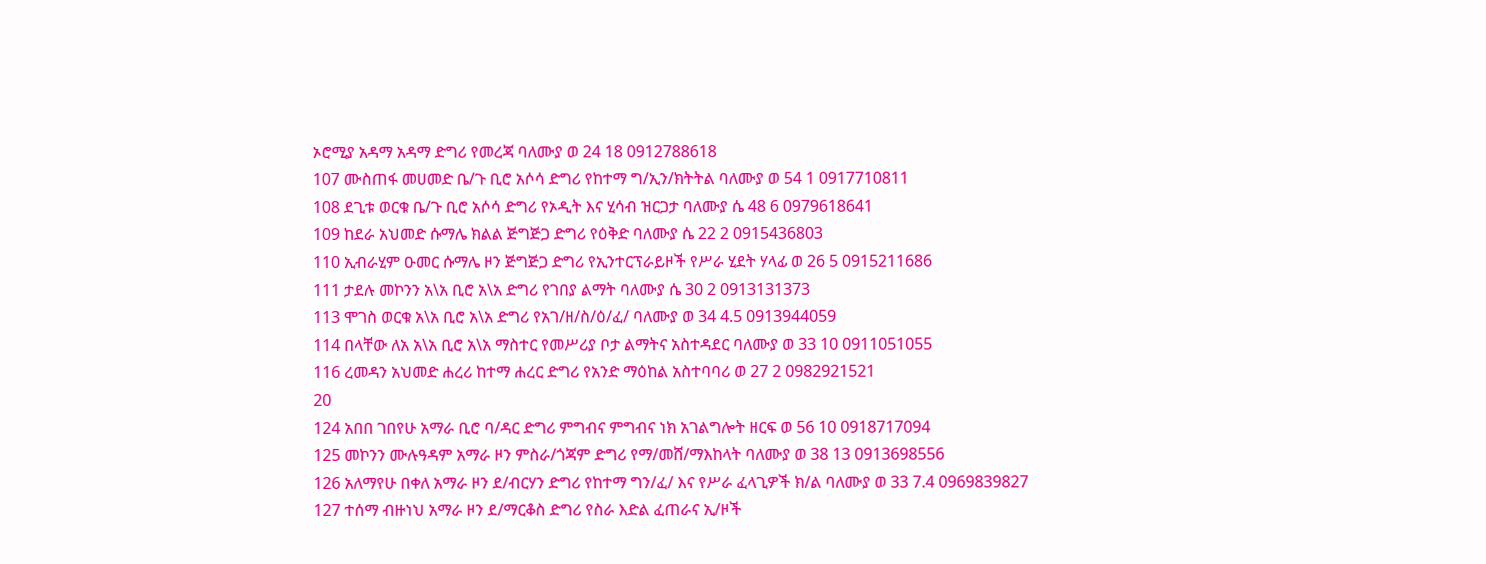ኦሮሚያ አዳማ አዳማ ድግሪ የመረጃ ባለሙያ ወ 24 18 0912788618
107 ሙስጠፋ መሀመድ ቤ/ጉ ቢሮ አሶሳ ድግሪ የከተማ ግ/ኢን/ክትትል ባለሙያ ወ 54 1 0917710811
108 ደጊቱ ወርቁ ቤ/ጉ ቢሮ አሶሳ ድግሪ የኦዲት እና ሂሳብ ዝርጋታ ባለሙያ ሴ 48 6 0979618641
109 ከደራ አህመድ ሱማሌ ክልል ጅግጅጋ ድግሪ የዕቅድ ባለሙያ ሴ 22 2 0915436803
110 ኢብራሂም ዑመር ሱማሌ ዞን ጅግጅጋ ድግሪ የኢንተርፕራይዞች የሥራ ሂደት ሃላፊ ወ 26 5 0915211686
111 ታደሉ መኮንን አ\አ ቢሮ አ\አ ድግሪ የገበያ ልማት ባለሙያ ሴ 30 2 0913131373
113 ሞገስ ወርቁ አ\አ ቢሮ አ\አ ድግሪ የአገ/ዘ/ስ/ዕ/ፈ/ ባለሙያ ወ 34 4.5 0913944059
114 በላቸው ለአ አ\አ ቢሮ አ\አ ማስተር የመሥሪያ ቦታ ልማትና አስተዳደር ባለሙያ ወ 33 10 0911051055
116 ረመዳን አህመድ ሐረሪ ከተማ ሐረር ድግሪ የአንድ ማዕከል አስተባባሪ ወ 27 2 0982921521
20
124 አበበ ገበየሁ አማራ ቢሮ ባ/ዳር ድግሪ ምግብና ምግብና ነክ አገልግሎት ዘርፍ ወ 56 10 0918717094
125 መኮንን ሙሉዓዳም አማራ ዞን ምስራ/ጎጃም ድግሪ የማ/መሸ/ማእከላት ባለሙያ ወ 38 13 0913698556
126 አለማየሁ በቀለ አማራ ዞን ደ/ብርሃን ድግሪ የከተማ ግን/ፈ/ እና የሥራ ፈላጊዎች ክ/ል ባለሙያ ወ 33 7.4 0969839827
127 ተሰማ ብዙነህ አማራ ዞን ደ/ማርቆስ ድግሪ የስራ እድል ፈጠራና ኢ/ዞች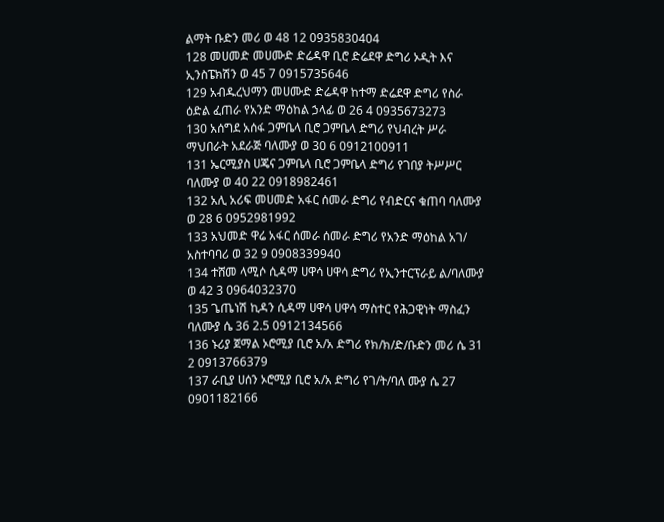ልማት ቡድን መሪ ወ 48 12 0935830404
128 መሀመድ መሀሙድ ድሬዳዋ ቢሮ ድሬደዋ ድግሪ ኦዲት እና ኢንስፔክሽን ወ 45 7 0915735646
129 አብዱረህማን መሀሙድ ድሬዳዋ ከተማ ድሬደዋ ድግሪ የስራ ዕድል ፈጠራ የአንድ ማዕከል ኃላፊ ወ 26 4 0935673273
130 አሰግደ አሰፋ ጋምቤላ ቢሮ ጋምቤላ ድግሪ የህብረት ሥራ ማህበራት አደራጅ ባለሙያ ወ 30 6 0912100911
131 ኤርሚያስ ሀጄና ጋምቤላ ቢሮ ጋምቤላ ድግሪ የገበያ ትሥሥር ባለሙያ ወ 40 22 0918982461
132 አሊ አሪፍ መሀመድ አፋር ሰመራ ድግሪ የብድርና ቁጠባ ባለሙያ ወ 28 6 0952981992
133 አህመድ ዋሬ አፋር ሰመራ ሰመራ ድግሪ የአንድ ማዕከል አገ/ አስተባባሪ ወ 32 9 0908339940
134 ተሸመ ላሚሶ ሲዳማ ሀዋሳ ሀዋሳ ድግሪ የኢንተርፕራይ ል/ባለሙያ ወ 42 3 0964032370
135 ጌጤነሽ ኪዳን ሲዳማ ሀዋሳ ሀዋሳ ማስተር የሕጋዊነት ማስፈን ባለሙያ ሴ 36 2.5 0912134566
136 ኑሪያ ጀማል ኦሮሚያ ቢሮ አ/አ ድግሪ የክ/ክ/ድ/ቡድን መሪ ሴ 31 2 0913766379
137 ራቢያ ሀሰን ኦሮሚያ ቢሮ አ/አ ድግሪ የገ/ት/ባለ ሙያ ሴ 27 0901182166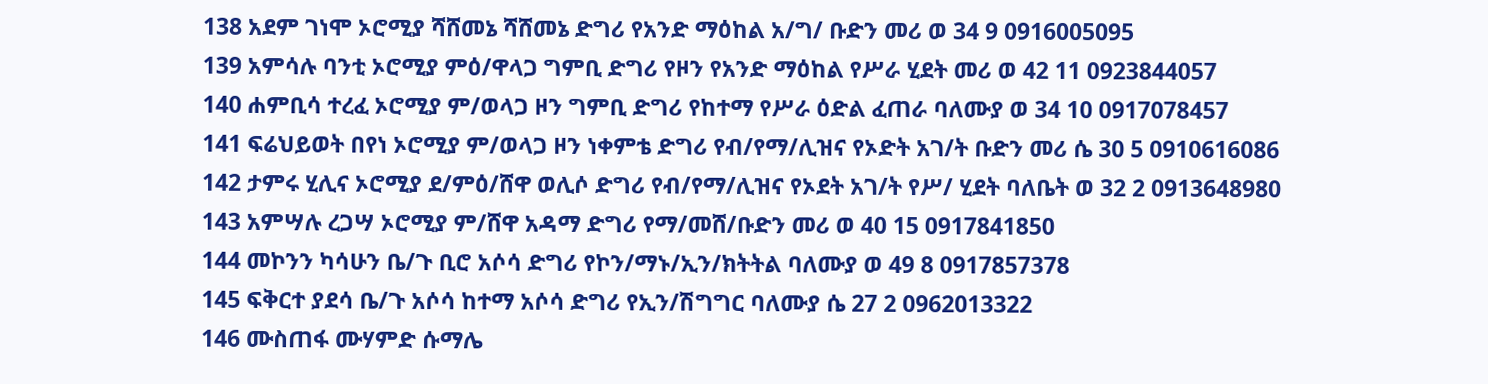138 አደም ገነሞ ኦሮሚያ ሻሸመኔ ሻሸመኔ ድግሪ የአንድ ማዕከል አ/ግ/ ቡድን መሪ ወ 34 9 0916005095
139 አምሳሉ ባንቲ ኦሮሚያ ምዕ/ዋላጋ ግምቢ ድግሪ የዞን የአንድ ማዕከል የሥራ ሂደት መሪ ወ 42 11 0923844057
140 ሐምቢሳ ተረፈ ኦሮሚያ ም/ወላጋ ዞን ግምቢ ድግሪ የከተማ የሥራ ዕድል ፈጠራ ባለሙያ ወ 34 10 0917078457
141 ፍሬህይወት በየነ ኦሮሚያ ም/ወላጋ ዞን ነቀምቴ ድግሪ የብ/የማ/ሊዝና የኦድት አገ/ት ቡድን መሪ ሴ 30 5 0910616086
142 ታምሩ ሂሊና ኦሮሚያ ደ/ምዕ/ሸዋ ወሊሶ ድግሪ የብ/የማ/ሊዝና የኦደት አገ/ት የሥ/ ሂደት ባለቤት ወ 32 2 0913648980
143 አምሣሉ ረጋሣ ኦሮሚያ ም/ሸዋ አዳማ ድግሪ የማ/መሸ/ቡድን መሪ ወ 40 15 0917841850
144 መኮንን ካሳሁን ቤ/ጉ ቢሮ አሶሳ ድግሪ የኮን/ማኑ/ኢን/ክትትል ባለሙያ ወ 49 8 0917857378
145 ፍቅርተ ያደሳ ቤ/ጉ አሶሳ ከተማ አሶሳ ድግሪ የኢን/ሽግግር ባለሙያ ሴ 27 2 0962013322
146 ሙስጠፋ ሙሃምድ ሱማሌ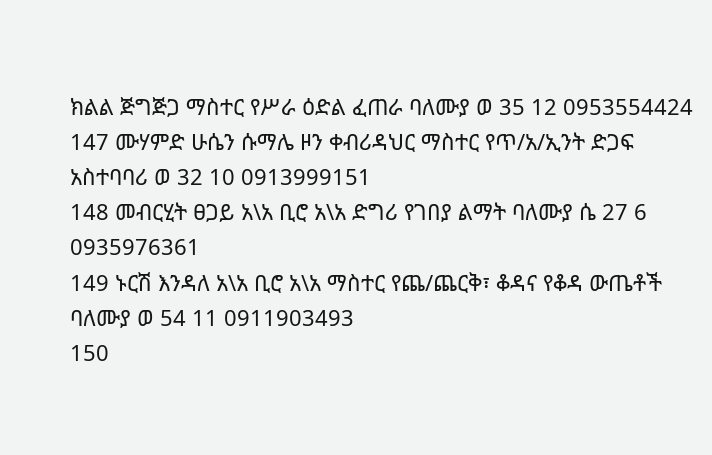ክልል ጅግጅጋ ማስተር የሥራ ዕድል ፈጠራ ባለሙያ ወ 35 12 0953554424
147 ሙሃምድ ሁሴን ሱማሌ ዞን ቀብሪዳህር ማስተር የጥ/አ/ኢንት ድጋፍ አስተባባሪ ወ 32 10 0913999151
148 መብርሂት ፀጋይ አ\አ ቢሮ አ\አ ድግሪ የገበያ ልማት ባለሙያ ሴ 27 6 0935976361
149 ኑርሽ እንዳለ አ\አ ቢሮ አ\አ ማስተር የጨ/ጨርቅ፣ ቆዳና የቆዳ ውጤቶች ባለሙያ ወ 54 11 0911903493
150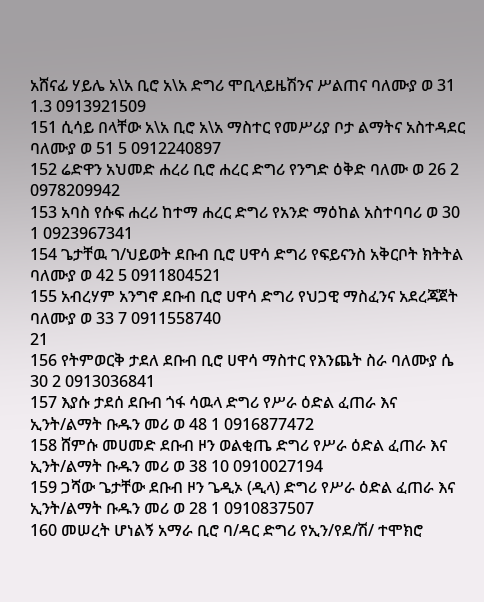አሸናፊ ሃይሌ አ\አ ቢሮ አ\አ ድግሪ ሞቢላይዜሽንና ሥልጠና ባለሙያ ወ 31 1.3 0913921509
151 ሲሳይ በላቸው አ\አ ቢሮ አ\አ ማስተር የመሥሪያ ቦታ ልማትና አስተዳደር ባለሙያ ወ 51 5 0912240897
152 ሬድዋን አህመድ ሐረሪ ቢሮ ሐረር ድግሪ የንግድ ዕቅድ ባለሙ ወ 26 2 0978209942
153 አባስ የሱፍ ሐረሪ ከተማ ሐረር ድግሪ የአንድ ማዕከል አስተባባሪ ወ 30 1 0923967341
154 ጌታቸዉ ገ/ህይወት ደቡብ ቢሮ ሀዋሳ ድግሪ የፍይናንስ አቅርቦት ክትትል ባለሙያ ወ 42 5 0911804521
155 አብረሃም አንግኖ ደቡብ ቢሮ ሀዋሳ ድግሪ የህጋዊ ማስፈንና አደረጃጀት ባለሙያ ወ 33 7 0911558740
21
156 የትምወርቅ ታደለ ደቡብ ቢሮ ሀዋሳ ማስተር የእንጨት ስራ ባለሙያ ሴ 30 2 0913036841
157 እያሱ ታደሰ ደቡብ ጎፋ ሳዉላ ድግሪ የሥራ ዕድል ፈጠራ እና ኢንት/ልማት ቡዱን መሪ ወ 48 1 0916877472
158 ሸምሱ መሀመድ ደቡብ ዞን ወልቂጤ ድግሪ የሥራ ዕድል ፈጠራ እና ኢንት/ልማት ቡዱን መሪ ወ 38 10 0910027194
159 ጋሻው ጌታቸው ደቡብ ዞን ጌዲኦ (ዲላ) ድግሪ የሥራ ዕድል ፈጠራ እና ኢንት/ልማት ቡዱን መሪ ወ 28 1 0910837507
160 መሠረት ሆነልኝ አማራ ቢሮ ባ/ዳር ድግሪ የኢን/የደ/ሽ/ ተሞክሮ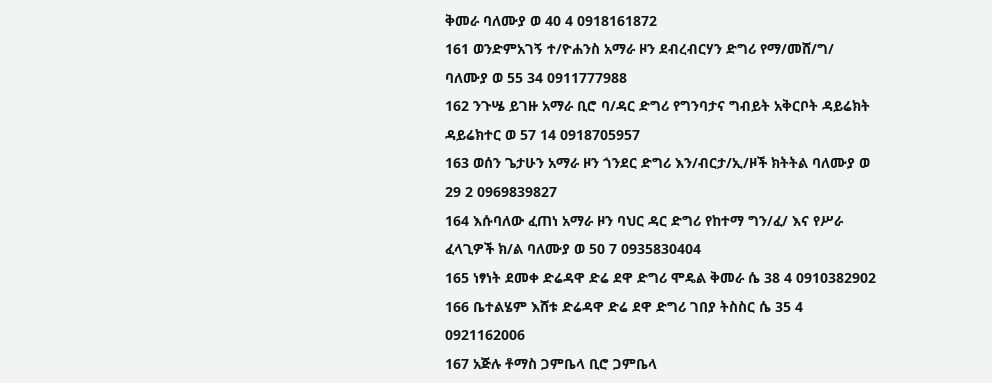ቅመራ ባለሙያ ወ 40 4 0918161872
161 ወንድምአገኝ ተ/ዮሐንስ አማራ ዞን ደብረብርሃን ድግሪ የማ/መሸ/ግ/ ባለሙያ ወ 55 34 0911777988
162 ንጉሤ ይገዙ አማራ ቢሮ ባ/ዳር ድግሪ የግንባታና ግብይት አቅርቦት ዳይሬክት ዳይሬክተር ወ 57 14 0918705957
163 ወሰን ጌታሁን አማራ ዞን ጎንደር ድግሪ እን/ብርታ/ኢ/ዞች ክትትል ባለሙያ ወ 29 2 0969839827
164 እሱባለው ፈጠነ አማራ ዞን ባህር ዳር ድግሪ የከተማ ግን/ፈ/ እና የሥራ ፈላጊዎች ክ/ል ባለሙያ ወ 50 7 0935830404
165 ነፃነት ደመቀ ድሬዳዋ ድሬ ደዋ ድግሪ ሞዴል ቅመራ ሴ 38 4 0910382902
166 ቤተልሄም እሸቱ ድሬዳዋ ድሬ ደዋ ድግሪ ገበያ ትስስር ሴ 35 4 0921162006
167 አጅሉ ቶማስ ጋምቤላ ቢሮ ጋምቤላ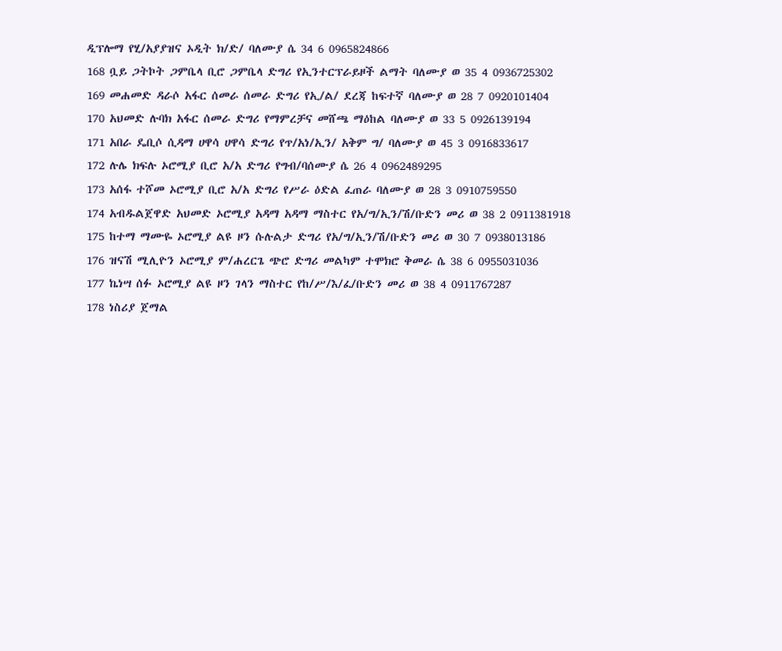ዲፕሎማ የሂ/አያያዝና ኦዲት ክ/ድ/ ባለሙያ ሴ 34 6 0965824866
168 ቧይ ጋትኮት ጋምቤላ ቢሮ ጋምቤላ ድግሪ የኢንተርፕራይዞች ልማት ባለሙያ ወ 35 4 0936725302
169 መሐመድ ዳራሶ አፋር ሰመራ ሰመራ ድግሪ የኢ/ል/ ደረጃ ከፍተኛ ባለሙያ ወ 28 7 0920101404
170 አህመድ ሉባክ አፋር ሰመራ ድግሪ የማምረቻና መሸጫ ማዕከል ባለሙያ ወ 33 5 0926139194
171 አበራ ዴቢሶ ሲዳማ ሀዋሳ ሀዋሳ ድግሪ የጥ/አነ/ኢን/ አቅም ግ/ ባለሙያ ወ 45 3 0916833617
172 ሉሌ ክፍሉ ኦሮሚያ ቢሮ አ/አ ድግሪ የግብ/ባሰሙያ ሴ 26 4 0962489295
173 አሰፋ ተሾመ ኦሮሚያ ቢሮ አ/አ ድግሪ የሥራ ዕድል ፈጠራ ባለሙያ ወ 28 3 0910759550
174 አብዱልጀዋድ አህመድ ኦሮሚያ አዳማ አዳማ ማስተር የአ/ግ/ኢን/ሽ/ቡድን መሪ ወ 38 2 0911381918
175 ከተማ ማሙዬ ኦሮሚያ ልዩ ዞን ሱሉልታ ድግሪ የአ/ግ/ኢን/ሽ/ቡድን መሪ ወ 30 7 0938013186
176 ዝናሽ ሚሊዮን ኦሮሚያ ም/ሐረርጌ ጭሮ ድግሪ መልካም ተሞክሮ ቅመራ ሴ 38 6 0955031036
177 ኬነሣ ሰፉ ኦሮሚያ ልዩ ዞን ገላን ማስተር የከ/ሥ/እ/ፈ/ቡድን መሪ ወ 38 4 0911767287
178 ነስሪያ ጀማል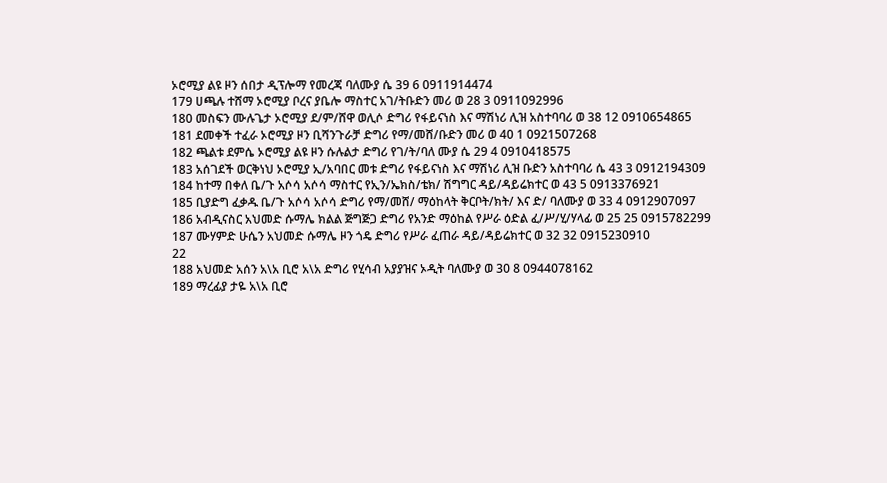ኦሮሚያ ልዩ ዞን ሰበታ ዲፕሎማ የመረጃ ባለሙያ ሴ 39 6 0911914474
179 ሀጫሉ ተሸማ ኦሮሚያ ቦረና ያቤሎ ማስተር አገ/ትቡድን መሪ ወ 28 3 0911092996
180 መስፍን ሙሉጌታ ኦሮሚያ ደ/ም/ሸዋ ወሊሶ ድግሪ የፋይናነስ እና ማሽነሪ ሊዝ አስተባባሪ ወ 38 12 0910654865
181 ደመቀች ተፈራ ኦሮሚያ ዞን ቢሻንጉራቻ ድግሪ የማ/መሸ/ቡድን መሪ ወ 40 1 0921507268
182 ጫልቱ ደምሴ ኦሮሚያ ልዩ ዞን ሱሉልታ ድግሪ የገ/ት/ባለ ሙያ ሴ 29 4 0910418575
183 አሰገደች ወርቅነህ ኦሮሚያ ኢ/አባበር መቱ ድግሪ የፋይናነስ እና ማሽነሪ ሊዝ ቡድን አስተባባሪ ሴ 43 3 0912194309
184 ከተማ በቀለ ቤ/ጉ አሶሳ አሶሳ ማስተር የኢን/ኤክስ/ቴክ/ ሽግግር ዳይ/ዳይሬክተር ወ 43 5 0913376921
185 ቢያድግ ፈቃዱ ቤ/ጉ አሶሳ አሶሳ ድግሪ የማ/መሸ/ ማዕከላት ቅርቦት/ክት/ እና ድ/ ባለሙያ ወ 33 4 0912907097
186 አብዲናስር አህመድ ሱማሌ ክልል ጅግጅጋ ድግሪ የአንድ ማዕከል የሥራ ዕድል ፈ/ሥ/ሂ/ሃላፊ ወ 25 25 0915782299
187 ሙሃምድ ሁሴን አህመድ ሱማሌ ዞን ጎዴ ድግሪ የሥራ ፈጠራ ዳይ/ዳይሬክተር ወ 32 32 0915230910
22
188 አህመድ አሰን አ\አ ቢሮ አ\አ ድግሪ የሂሳብ አያያዝና ኦዲት ባለሙያ ወ 30 8 0944078162
189 ማረፊያ ታዬ አ\አ ቢሮ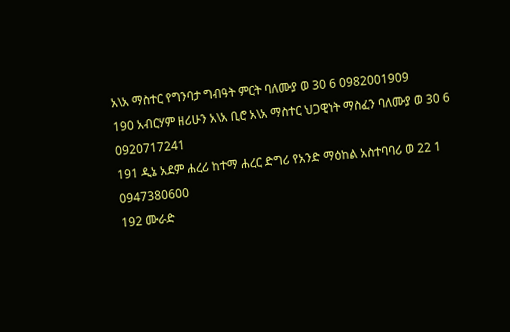አ\አ ማስተር የግንባታ ግብዓት ምርት ባለሙያ ወ 30 6 0982001909
190 አብርሃም ዘሪሁን አ\አ ቢሮ አ\አ ማስተር ህጋዊነት ማስፈን ባለሙያ ወ 30 6 0920717241
191 ዲኔ አደም ሐረሪ ከተማ ሐረር ድግሪ የአንድ ማዕከል አስተባባሪ ወ 22 1 0947380600
192 ሙራድ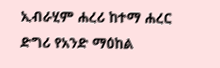ኢብራሂም ሐረሪ ከተማ ሐረር ድግሪ የአንድ ማዕከል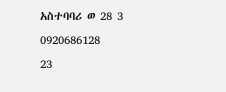አስተባባሪ ወ 28 3 0920686128
23